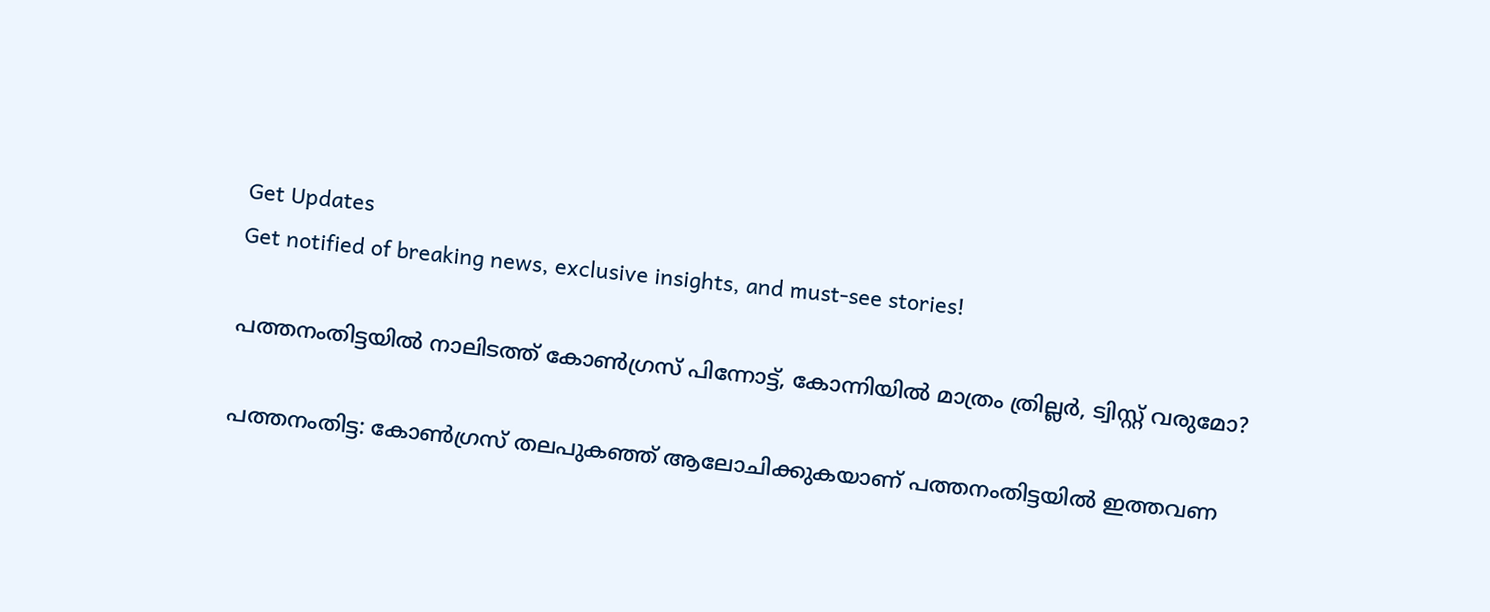Get Updates
Get notified of breaking news, exclusive insights, and must-see stories!

പത്തനംതിട്ടയില്‍ നാലിടത്ത് കോണ്‍ഗ്രസ് പിന്നോട്ട്, കോന്നിയില്‍ മാത്രം ത്രില്ലര്‍, ട്വിസ്റ്റ് വരുമോ?

പത്തനംതിട്ട: കോണ്‍ഗ്രസ് തലപുകഞ്ഞ് ആലോചിക്കുകയാണ് പത്തനംതിട്ടയില്‍ ഇത്തവണ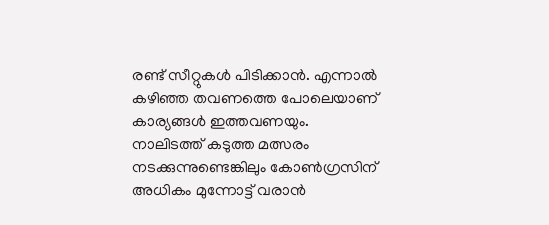രണ്ട് സീറ്റുകള്‍ പിടിക്കാന്‍. എന്നാല്‍ കഴിഞ്ഞ തവണത്തെ പോലെയാണ് കാര്യങ്ങള്‍ ഇത്തവണയും. നാലിടത്ത് കടുത്ത മത്സരം നടക്കുന്നുണ്ടെങ്കിലും കോണ്‍ഗ്രസിന് അധികം മുന്നോട്ട് വരാന്‍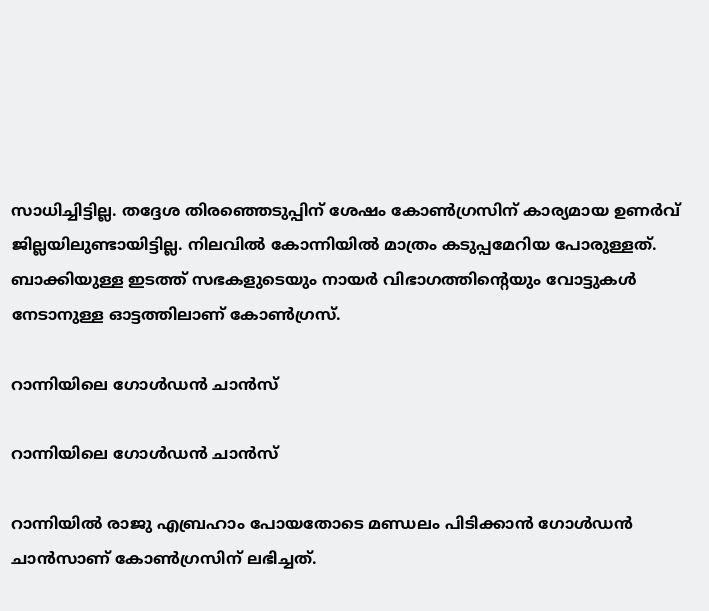സാധിച്ചിട്ടില്ല. തദ്ദേശ തിരഞ്ഞെടുപ്പിന് ശേഷം കോണ്‍ഗ്രസിന് കാര്യമായ ഉണര്‍വ് ജില്ലയിലുണ്ടായിട്ടില്ല. നിലവില്‍ കോന്നിയില്‍ മാത്രം കടുപ്പമേറിയ പോരുള്ളത്. ബാക്കിയുള്ള ഇടത്ത് സഭകളുടെയും നായര്‍ വിഭാഗത്തിന്റെയും വോട്ടുകള്‍ നേടാനുള്ള ഓട്ടത്തിലാണ് കോണ്‍ഗ്രസ്.

റാന്നിയിലെ ഗോള്‍ഡന്‍ ചാന്‍സ്

റാന്നിയിലെ ഗോള്‍ഡന്‍ ചാന്‍സ്

റാന്നിയില്‍ രാജു എബ്രഹാം പോയതോടെ മണ്ഡലം പിടിക്കാന്‍ ഗോള്‍ഡന്‍ ചാന്‍സാണ് കോണ്‍ഗ്രസിന് ലഭിച്ചത്.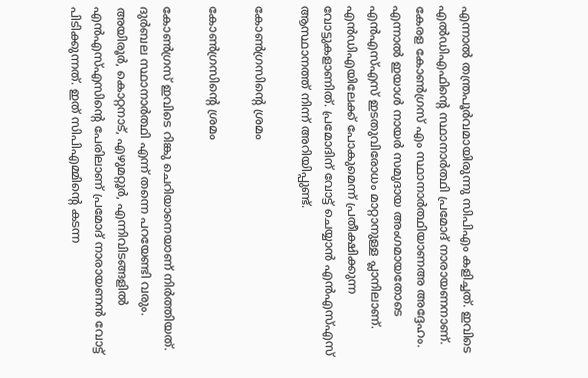എന്നാല്‍ തന്ത്രപൂര്‍വമായിരുന്നു സിപിഎം കളിച്ചത്. ഇവിടെ എല്‍ഡിഎഫിന്റെ സ്ഥാനാര്‍ത്ഥി പ്രമോദ് നാരായണനാണ്. കേരള കോണ്‍ഗ്രസ് എം സ്ഥാനാര്‍ത്ഥിയാണഅ അദ്ദേഹം. എന്നാല്‍ ഇയാള്‍ നായര്‍ സമുദായ അംഗമായതോടെ എന്‍എസ്എസ് ഇടതുവിരോധം മാറ്റാനുള്ള പ്ലാനിലാണ്. എന്‍ഡിഎയിലേക്ക് പോകുമെന്ന് പ്രതീക്ഷിക്കുന്ന വോട്ടുകളാണിത്. പ്രമോദിന് വോട്ട് ചെയ്യാന്‍ എന്‍എസ്എസ് ആസ്ഥാനത്ത് നിന്ന് അറിയിപ്പുണ്ട്.

കോണ്‍ഗ്രസിന്റെ ശ്രമം

കോണ്‍ഗ്രസിന്റെ ശ്രമം

കോണ്‍ഗ്രസ് ഇവിടെ റിങ്കു ചെറിയാനെയാണ് നിര്‍ത്തിയത്. ദുര്‍ബല സ്ഥാനാര്‍ത്ഥി എന്ന് തന്നെ പറയേണ്ടി വരും. അയിരൂര്‍, കൊറ്റനാട്, എഴുമറ്റൂര്‍, എന്നിവിടങ്ങളില്‍ എന്‍എസ്എസിന്റെ പേരിലാണ് പ്രമോദ് നാരായണന്‍ വോട്ട് പിടിക്കുന്നത്. ഇത് സിപിഎമ്മിന്റെ കടന്ന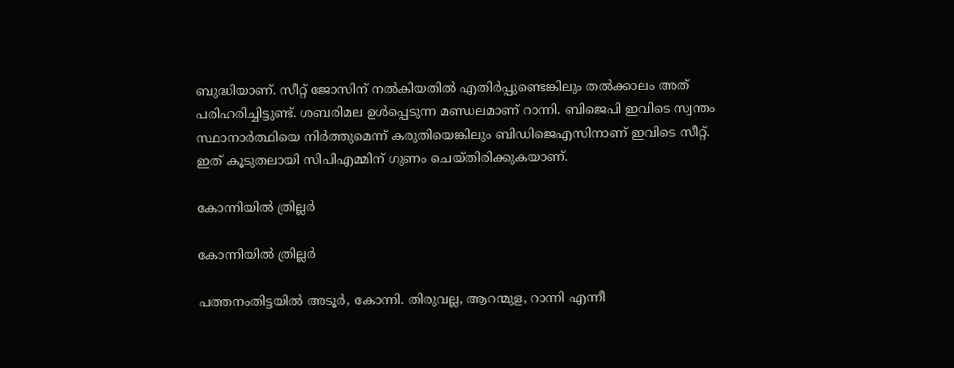ബുദ്ധിയാണ്. സീറ്റ് ജോസിന് നല്‍കിയതില്‍ എതിര്‍പ്പുണ്ടെങ്കിലും തല്‍ക്കാലം അത് പരിഹരിച്ചിട്ടുണ്ട്. ശബരിമല ഉള്‍പ്പെടുന്ന മണ്ഡലമാണ് റാന്നി. ബിജെപി ഇവിടെ സ്വന്തം സ്ഥാനാര്‍ത്ഥിയെ നിര്‍ത്തുമെന്ന് കരുതിയെങ്കിലും ബിഡിജെഎസിനാണ് ഇവിടെ സീറ്റ്. ഇത് കൂടുതലായി സിപിഎമ്മിന് ഗുണം ചെയ്തിരിക്കുകയാണ്.

കോന്നിയില്‍ ത്രില്ലര്‍

കോന്നിയില്‍ ത്രില്ലര്‍

പത്തനംതിട്ടയില്‍ അടൂര്‍, കോന്നി. തിരുവല്ല, ആറന്മുള, റാന്നി എന്നീ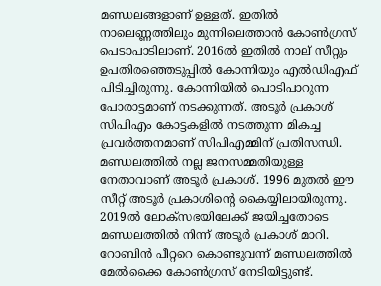മണ്ഡലങ്ങളാണ് ഉള്ളത്. ഇതില്‍ നാലെണ്ണത്തിലും മുന്നിലെത്താന്‍ കോണ്‍ഗ്രസ് പെടാപാടിലാണ്. 2016ല്‍ ഇതില്‍ നാല് സീറ്റും ഉപതിരഞ്ഞെടുപ്പില്‍ കോന്നിയും എല്‍ഡിഎഫ് പിടിച്ചിരുന്നു. കോന്നിയില്‍ പൊടിപാറുന്ന പോരാട്ടമാണ് നടക്കുന്നത്. അടൂര്‍ പ്രകാശ് സിപിഎം കോട്ടകളില്‍ നടത്തുന്ന മികച്ച പ്രവര്‍ത്തനമാണ് സിപിഎമ്മിന് പ്രതിസന്ധി. മണ്ഡലത്തില്‍ നല്ല ജനസമ്മതിയുള്ള നേതാവാണ് അടൂര്‍ പ്രകാശ്. 1996 മുതല്‍ ഈ സീറ്റ് അടൂര്‍ പ്രകാശിന്റെ കൈയ്യിലായിരുന്നു. 2019ല്‍ ലോക്‌സഭയിലേക്ക് ജയിച്ചതോടെ മണ്ഡലത്തില്‍ നിന്ന് അടൂര്‍ പ്രകാശ് മാറി. റോബിന്‍ പീറ്ററെ കൊണ്ടുവന്ന് മണ്ഡലത്തില്‍ മേല്‍ക്കൈ കോണ്‍ഗ്രസ് നേടിയിട്ടുണ്ട്.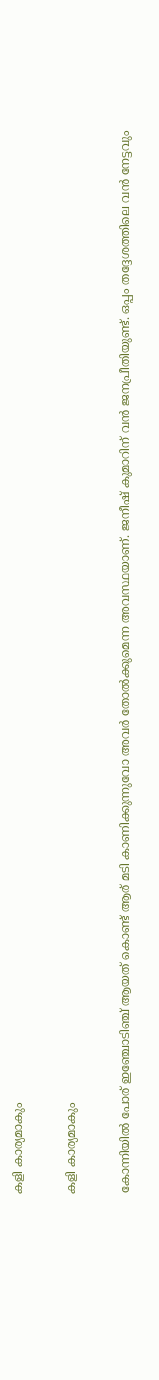കളി കാര്യമാകും

കളി കാര്യമാകും

കോന്നിയില്‍ പോര് ഇഞ്ചോടിഞ്ച് ആയത് കൊണ്ട് ആര് മടി കാണിക്കുന്നുവോ അവര്‍ തോല്‍ക്കുമെന്ന അവസ്ഥയാണ്. ജനീഷ് കുമാറിന് വന്‍ ജനപ്രീതിയുണ്ട്. ഒപ്പം തദ്ദേശത്തിലെ വന്‍ നേട്ടവും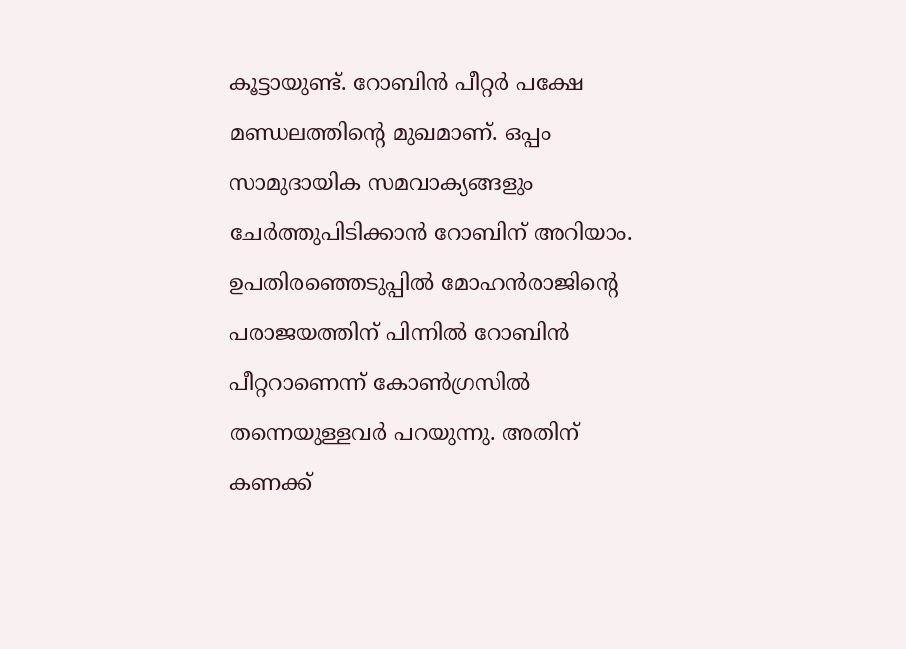കൂട്ടായുണ്ട്. റോബിന്‍ പീറ്റര്‍ പക്ഷേ മണ്ഡലത്തിന്റെ മുഖമാണ്. ഒപ്പം സാമുദായിക സമവാക്യങ്ങളും ചേര്‍ത്തുപിടിക്കാന്‍ റോബിന് അറിയാം. ഉപതിരഞ്ഞെടുപ്പില്‍ മോഹന്‍രാജിന്റെ പരാജയത്തിന് പിന്നില്‍ റോബിന്‍ പീറ്ററാണെന്ന് കോണ്‍ഗ്രസില്‍ തന്നെയുള്ളവര്‍ പറയുന്നു. അതിന് കണക്ക്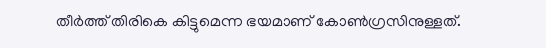തീര്‍ത്ത് തിരികെ കിട്ടുമെന്ന ഭയമാണ് കോണ്‍ഗ്രസിനുള്ളത്.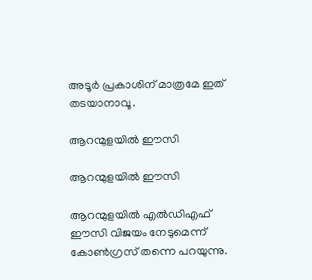അടൂര്‍ പ്രകാശിന് മാത്രമേ ഇത് തടയാനാവൂ.

ആറന്മുളയില്‍ ഈസി

ആറന്മുളയില്‍ ഈസി

ആറന്മുളയില്‍ എല്‍ഡിഎഫ് ഈസി വിജയം നേടുമെന്ന് കോണ്‍ഗ്രസ് തന്നെ പറയുന്നു.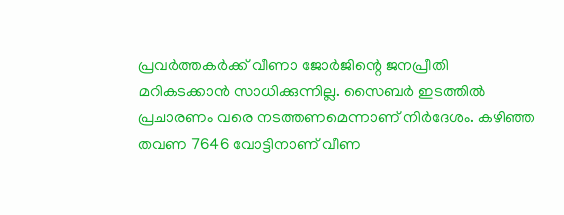പ്രവര്‍ത്തകര്‍ക്ക് വീണാ ജോര്‍ജിന്റെ ജനപ്രീതി മറികടക്കാന്‍ സാധിക്കുന്നില്ല. സൈബര്‍ ഇടത്തില്‍ പ്രചാരണം വരെ നടത്തണമെന്നാണ് നിര്‍ദേശം. കഴിഞ്ഞ തവണ 7646 വോട്ടിനാണ് വീണ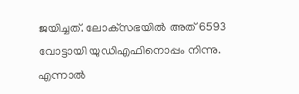ജയിച്ചത്. ലോക്‌സഭയില്‍ അത് 6593 വോട്ടായി യുഡിഎഫിനൊപ്പം നിന്നു. എന്നാല്‍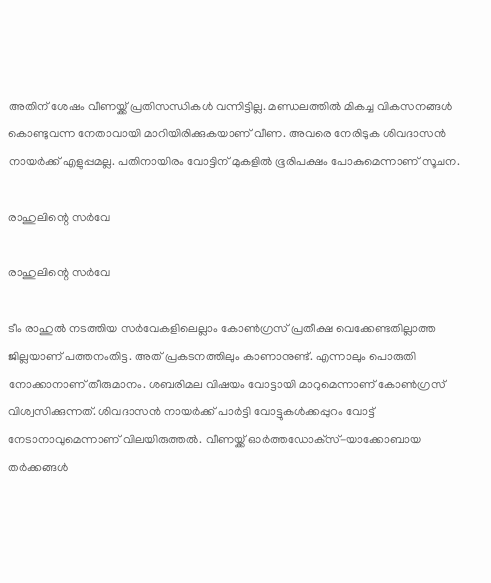അതിന് ശേഷം വീണയ്ക്ക് പ്രതിസന്ധികള്‍ വന്നിട്ടില്ല. മണ്ഡലത്തില്‍ മികച്ച വികസനങ്ങള്‍ കൊണ്ടുവന്ന നേതാവായി മാറിയിരിക്കുകയാണ് വീണ. അവരെ നേരിടുക ശിവദാസന്‍ നായര്‍ക്ക് എളുപ്പമല്ല. പതിനായിരം വോട്ടിന് മുകളില്‍ ഭൂരിപക്ഷം പോകുമെന്നാണ് സൂചന.

രാഹുലിന്റെ സര്‍വേ

രാഹുലിന്റെ സര്‍വേ

ടീം രാഹുല്‍ നടത്തിയ സര്‍വേകളിലെല്ലാം കോണ്‍ഗ്രസ് പ്രതീക്ഷ വെക്കേണ്ടതില്ലാത്ത ജില്ലയാണ് പത്തനംതിട്ട. അത് പ്രകടനത്തിലും കാണാനുണ്ട്. എന്നാലും പൊരുതി നോക്കാനാണ് തീരുമാനം. ശബരിമല വിഷയം വോട്ടായി മാറുമെന്നാണ് കോണ്‍ഗ്രസ് വിശ്വസിക്കുന്നത്. ശിവദാസന്‍ നായര്‍ക്ക് പാര്‍ട്ടി വോട്ടുകള്‍ക്കപ്പുറം വോട്ട് നേടാനാവുമെന്നാണ് വിലയിരുത്തല്‍. വീണയ്ക്ക് ഓര്‍ത്തഡോക്‌സ്-യാക്കോബായ തര്‍ക്കങ്ങള്‍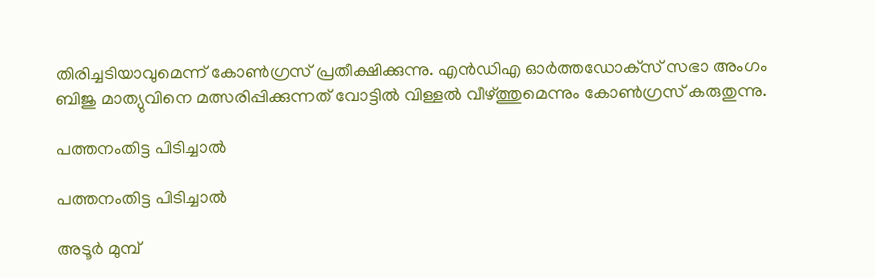തിരിച്ചടിയാവുമെന്ന് കോണ്‍ഗ്രസ് പ്രതീക്ഷിക്കുന്നു. എന്‍ഡിഎ ഓര്‍ത്തഡോക്‌സ് സഭാ അംഗം ബിജു മാത്യുവിനെ മത്സരിപ്പിക്കുന്നത് വോട്ടില്‍ വിള്ളല്‍ വീഴ്ത്തുമെന്നും കോണ്‍ഗ്രസ് കരുതുന്നു.

പത്തനംതിട്ട പിടിച്ചാല്‍

പത്തനംതിട്ട പിടിച്ചാല്‍

അടൂര്‍ മുമ്പ്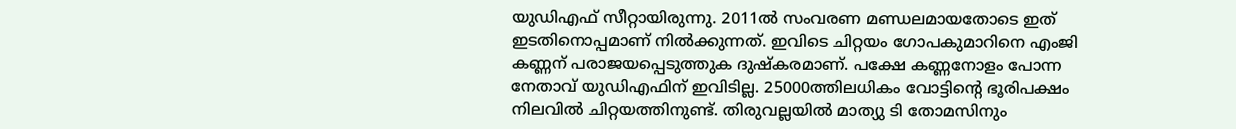യുഡിഎഫ് സീറ്റായിരുന്നു. 2011ല്‍ സംവരണ മണ്ഡലമായതോടെ ഇത് ഇടതിനൊപ്പമാണ് നില്‍ക്കുന്നത്. ഇവിടെ ചിറ്റയം ഗോപകുമാറിനെ എംജി കണ്ണന് പരാജയപ്പെടുത്തുക ദുഷ്‌കരമാണ്. പക്ഷേ കണ്ണനോളം പോന്ന നേതാവ് യുഡിഎഫിന് ഇവിടില്ല. 25000ത്തിലധികം വോട്ടിന്റെ ഭൂരിപക്ഷം നിലവില്‍ ചിറ്റയത്തിനുണ്ട്. തിരുവല്ലയില്‍ മാത്യു ടി തോമസിനും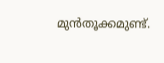മുന്‍തൂക്കമുണ്ട്.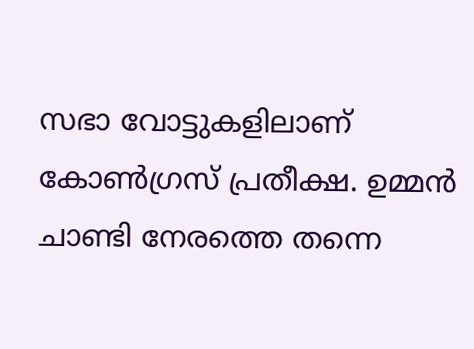സഭാ വോട്ടുകളിലാണ് കോണ്‍ഗ്രസ് പ്രതീക്ഷ. ഉമ്മന്‍ ചാണ്ടി നേരത്തെ തന്നെ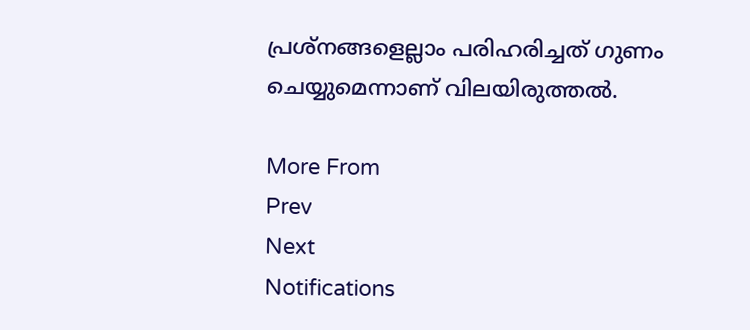പ്രശ്‌നങ്ങളെല്ലാം പരിഹരിച്ചത് ഗുണം ചെയ്യുമെന്നാണ് വിലയിരുത്തല്‍.

More From
Prev
Next
Notifications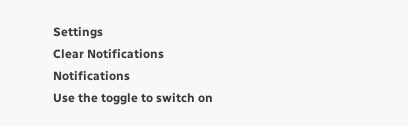Settings
Clear Notifications
Notifications
Use the toggle to switch on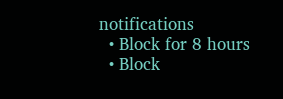notifications
  • Block for 8 hours
  • Block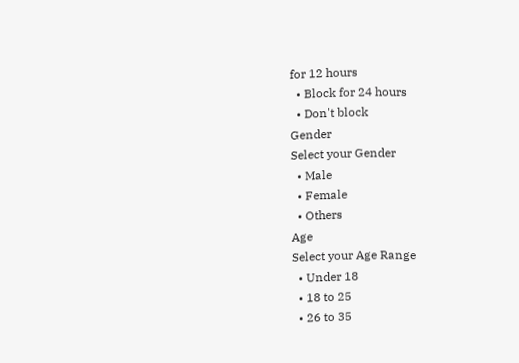for 12 hours
  • Block for 24 hours
  • Don't block
Gender
Select your Gender
  • Male
  • Female
  • Others
Age
Select your Age Range
  • Under 18
  • 18 to 25
  • 26 to 35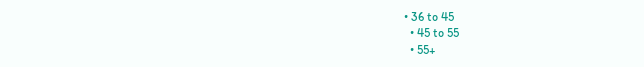• 36 to 45
  • 45 to 55
  • 55+